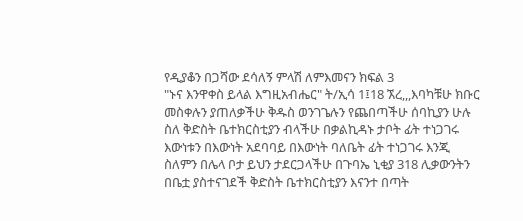የዲያቆን በጋሻው ደሳለኝ ምላሽ ለምእመናን ክፍል 3
"ኑና እንዋቀስ ይላል እግዚአብሔር" ት/ኢሳ 1፤18 ኧረ,,,እባካቹሁ ክቡር መስቀሉን ያጠለቃችሁ ቅዱስ ወንገጌሉን የጨበጣችሁ ሰባኪያን ሁሉ ስለ ቅድስት ቤተክርስቲያን ብላችሁ በቃልኪዳኑ ታቦት ፊት ተነጋገሩ እውነቱን በእውነት አደባባይ በእውነት ባለቤት ፊት ተነጋገሩ እንጂ ስለምን በሌላ ቦታ ይህን ታደርጋላችሁ በጉባኤ ኒቂያ 318 ሊቃውንትን በቤቷ ያስተናገደች ቅድስት ቤተክርስቲያን እናንተ በጣት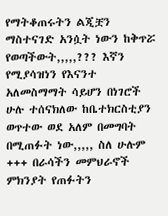የማትቆጠሩትን ልጂቿን ማስተናገድ አንሷት ነውን ከቅጥሯ የወጣችውት,,,,,??? እኛን የሚያሳዝነን የእናንተ አለመስማማት ሳይሆን በነገሮች ሁሉ ተሰናክለው ከቤተክርስቲያን ወጥተው ወደ አለም በመግባት በሚጠፉት ነው,,,,, ስለ ሁሉም +++ በራሳችን መምህራኖች ምክንያት የጠፉትን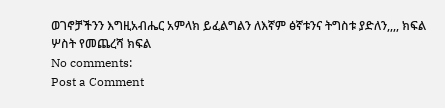ወገኖቻችንን እግዚአብሔር አምላክ ይፈልግልን ለእኛም ፅኛቱንና ትግስቱ ያድለን,,,, ክፍል ሦስት የመጨረሻ ክፍል
No comments:
Post a Comment